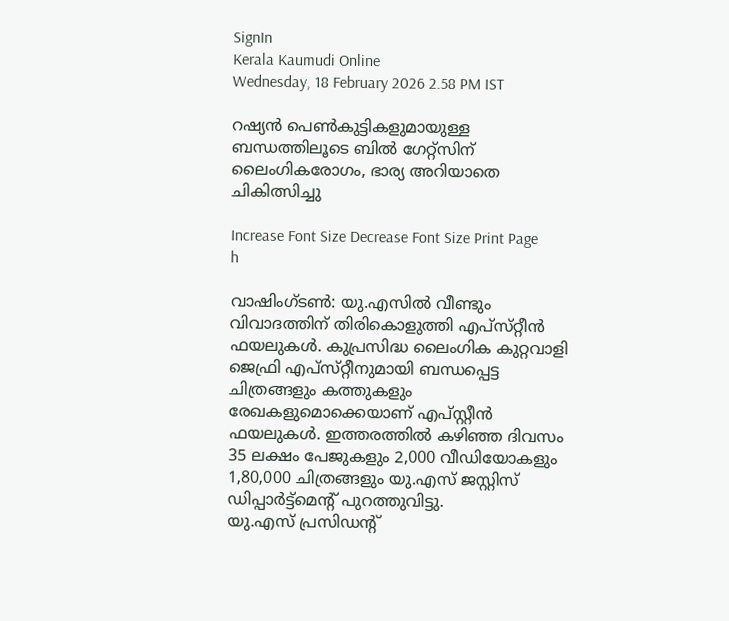SignIn
Kerala Kaumudi Online
Wednesday, 18 February 2026 2.58 PM IST

റഷ്യൻ പെൺകുട്ടികളുമായുള്ള ബന്ധത്തിലൂടെ ബിൽ ഗേറ്റ്സിന് ലൈംഗികരോഗം, ഭാര്യ അറിയാതെ ചികിത്സിച്ചു

Increase Font Size Decrease Font Size Print Page
h

വാഷിംഗ്ടൺ: യു.എസിൽ വീണ്ടും വിവാദത്തിന് തിരികൊളുത്തി എപ്‌സ്‌റ്റീൻ ഫയലുകൾ. കുപ്രസിദ്ധ ലൈംഗിക കുറ്റവാളി ജെഫ്രി എപ്‌സ്‌റ്റീനുമായി ബന്ധപ്പെട്ട ചിത്രങ്ങളും കത്തുകളും രേഖകളുമൊക്കെയാണ് എപ്‌സ്റ്റീൻ ഫയലുകൾ. ഇത്തരത്തിൽ കഴിഞ്ഞ ദിവസം 35 ലക്ഷം പേജുകളും 2,000 വീഡിയോകളും 1,80,000 ചിത്രങ്ങളും യു.എസ് ജസ്റ്റിസ് ഡിപ്പാർട്ട്മെന്റ് പുറത്തുവിട്ടു.
യു.എസ് പ്രസിഡന്റ്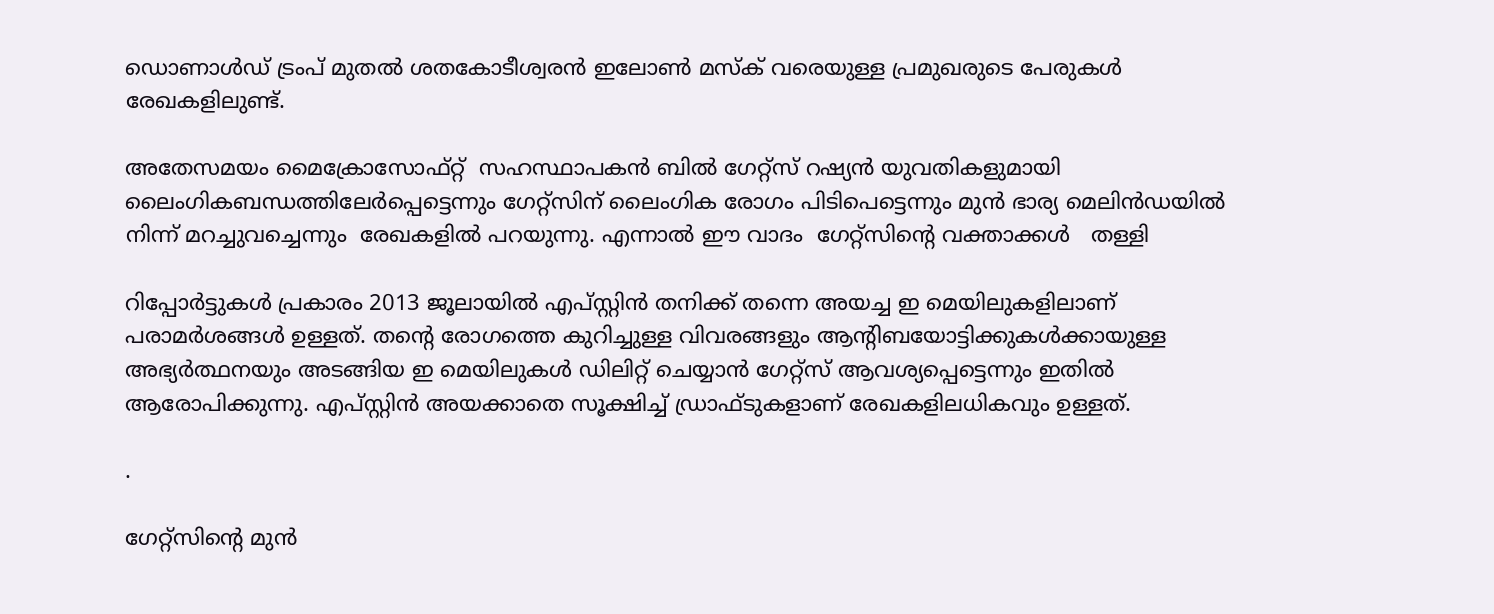ഡൊണാൾഡ് ട്രംപ് മുതൽ ശതകോടീശ്വരൻ ഇലോൺ മസ്ക് വരെയുള്ള പ്രമുഖരുടെ പേരുകൾ രേഖകളിലുണ്ട്.

അതേസമയം മൈക്രോസോഫ്റ്റ്  സഹസ്ഥാപകൻ ബിൽ ഗേറ്റ്സ് റഷ്യൻ യുവതികളുമായി ലൈംഗികബന്ധത്തിലേർപ്പെട്ടെന്നും ഗേറ്റ്സിന് ലൈംഗിക രോഗം പിടിപെട്ടെന്നും മുൻ ഭാര്യ മെലിൻഡയിൽ നിന്ന് മറച്ചുവച്ചെന്നും  രേഖകളിൽ പറയുന്നു. എന്നാൽ ഈ വാദം  ഗേറ്റ്സിന്റെ വക്താക്കൾ   തള്ളി

റിപ്പോർട്ടുകൾ പ്രകാരം 2013 ജൂലായിൽ എപ്‌സ്റ്റിൻ തനിക്ക് തന്നെ അയച്ച ഇ മെയിലുകളിലാണ് പരാമർശങ്ങൾ ഉള്ളത്. തന്റെ രോഗത്തെ കുറിച്ചുള്ള വിവരങ്ങളും ആന്റിബയോട്ടിക്കുകൾക്കായുള്ള അഭ്യർത്ഥനയും അടങ്ങിയ ഇ മെയിലുകൾ ഡിലിറ്റ് ചെയ്യാൻ ഗേറ്റ്‌സ് ആവശ്യപ്പെട്ടെന്നും ഇതിൽ ആരോപിക്കുന്നു. എപ്സ്റ്റിൻ അയക്കാതെ സൂക്ഷിച്ച് ഡ്രാഫ്ടുകളാണ് രേഖകളിലധികവും ഉള്ളത്.

.

ഗേറ്റ്സിന്റെ മുൻ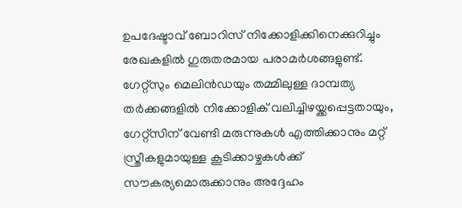ഉപദേഷ്ടാവ് ബോറിസ് നിക്കോളിക്കിനെക്കുറിച്ചും രേഖകളിൽ ഗുരുതരമായ പരാമർശങ്ങളുണ്ട്. ഗേറ്റ്സും മെലിൻഡയും തമ്മിലുള്ള ദാമ്പത്യ തർക്കങ്ങളിൽ നിക്കോളിക് വലിച്ചിഴയ്ക്കപ്പെട്ടതായും, ഗേറ്റ്സിന് വേണ്ടി മരുന്നുകൾ എത്തിക്കാനും മറ്റ് സ്ത്രീകളുമായുള്ള കൂടിക്കാഴ്ചകൾക്ക് സൗകര്യമൊരുക്കാനും അദ്ദേഹം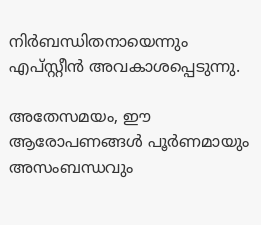നിർബന്ധിതനായെന്നും എപ്സ്റ്റീൻ അവകാശപ്പെടുന്നു.

അതേസമയം, ഈ ആരോപണങ്ങൾ പൂർണമായും അസംബന്ധവും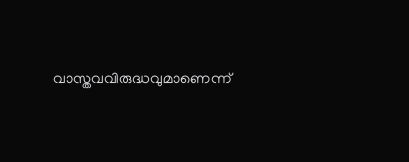വാസ്തവവിരുദ്ധവുമാണെന്ന്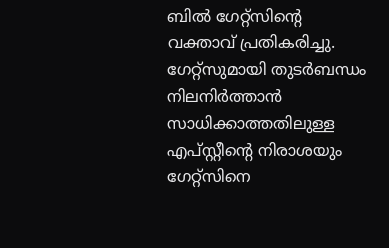ബിൽ ഗേറ്റ്സിന്റെ വക്താവ് പ്രതികരിച്ചു. ഗേറ്റ്സുമായി തുടർബന്ധം നിലനിർത്താൻ സാധിക്കാത്തതിലുള്ള എപ്സ്റ്റീന്റെ നിരാശയും ഗേറ്റ്സിനെ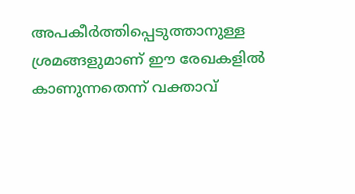അപകീർത്തിപ്പെടുത്താനുള്ള ശ്രമങ്ങളുമാണ് ഈ രേഖകളിൽ കാണുന്നതെന്ന് വക്താവ്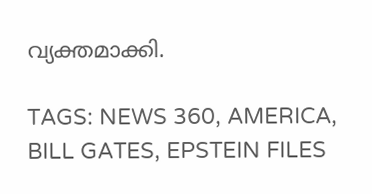വ്യക്തമാക്കി.

TAGS: NEWS 360, AMERICA, BILL GATES, EPSTEIN FILES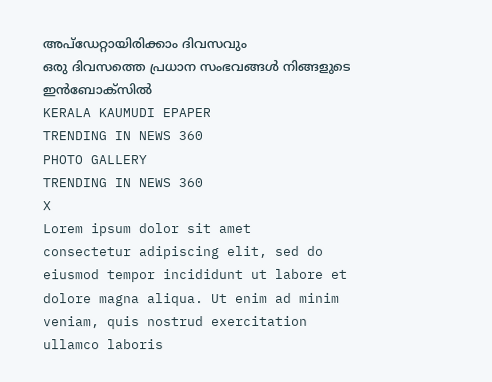അപ്ഡേറ്റായിരിക്കാം ദിവസവും
ഒരു ദിവസത്തെ പ്രധാന സംഭവങ്ങൾ നിങ്ങളുടെ ഇൻബോക്സിൽ
KERALA KAUMUDI EPAPER
TRENDING IN NEWS 360
PHOTO GALLERY
TRENDING IN NEWS 360
X
Lorem ipsum dolor sit amet
consectetur adipiscing elit, sed do eiusmod tempor incididunt ut labore et dolore magna aliqua. Ut enim ad minim veniam, quis nostrud exercitation ullamco laboris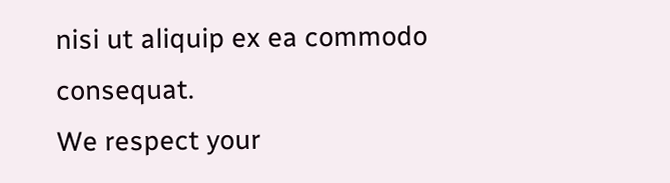nisi ut aliquip ex ea commodo consequat.
We respect your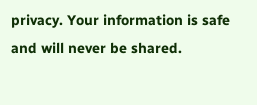privacy. Your information is safe and will never be shared.